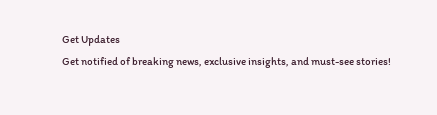Get Updates
Get notified of breaking news, exclusive insights, and must-see stories!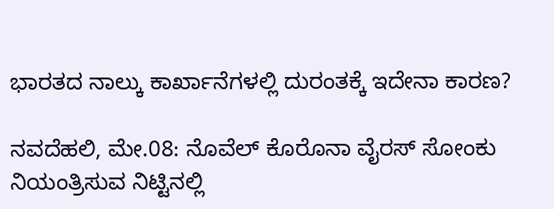ಭಾರತದ ನಾಲ್ಕು ಕಾರ್ಖಾನೆಗಳಲ್ಲಿ ದುರಂತಕ್ಕೆ ಇದೇನಾ ಕಾರಣ?

ನವದೆಹಲಿ, ಮೇ.08: ನೊವೆಲ್ ಕೊರೊನಾ ವೈರಸ್ ಸೋಂಕು ನಿಯಂತ್ರಿಸುವ ನಿಟ್ಟಿನಲ್ಲಿ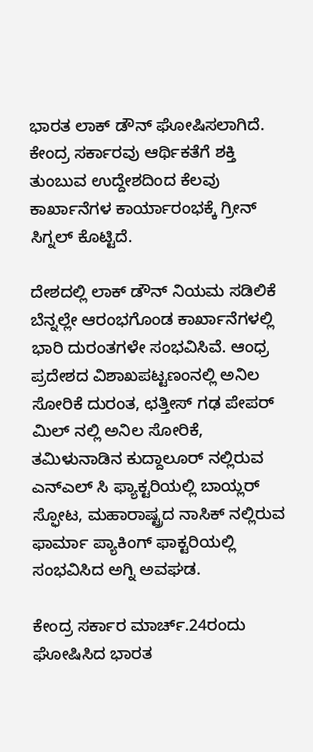ಭಾರತ ಲಾಕ್ ಡೌನ್ ಘೋಷಿಸಲಾಗಿದೆ. ಕೇಂದ್ರ ಸರ್ಕಾರವು ಆರ್ಥಿಕತೆಗೆ ಶಕ್ತಿ ತುಂಬುವ ಉದ್ದೇಶದಿಂದ ಕೆಲವು ಕಾರ್ಖಾನೆಗಳ ಕಾರ್ಯಾರಂಭಕ್ಕೆ ಗ್ರೀನ್ ಸಿಗ್ನಲ್ ಕೊಟ್ಟಿದೆ.

ದೇಶದಲ್ಲಿ ಲಾಕ್ ಡೌನ್ ನಿಯಮ ಸಡಿಲಿಕೆ ಬೆನ್ನಲ್ಲೇ ಆರಂಭಗೊಂಡ ಕಾರ್ಖಾನೆಗಳಲ್ಲಿ ಭಾರಿ ದುರಂತಗಳೇ ಸಂಭವಿಸಿವೆ. ಆಂಧ್ರ ಪ್ರದೇಶದ ವಿಶಾಖಪಟ್ಟಣಂನಲ್ಲಿ ಅನಿಲ ಸೋರಿಕೆ ದುರಂತ, ಛತ್ತೀಸ್ ಗಢ ಪೇಪರ್ ಮಿಲ್ ನಲ್ಲಿ ಅನಿಲ ಸೋರಿಕೆ, ತಮಿಳುನಾಡಿನ ಕುದ್ದಾಲೂರ್ ನಲ್ಲಿರುವ ಎನ್ಎಲ್ ಸಿ ಫ್ಯಾಕ್ಟರಿಯಲ್ಲಿ ಬಾಯ್ಲರ್ ಸ್ಫೋಟ, ಮಹಾರಾಷ್ಟ್ರದ ನಾಸಿಕ್ ನಲ್ಲಿರುವ ಫಾರ್ಮಾ ಪ್ಯಾಕಿಂಗ್ ಫಾಕ್ಟರಿಯಲ್ಲಿ ಸಂಭವಿಸಿದ ಅಗ್ನಿ ಅವಘಡ.

ಕೇಂದ್ರ ಸರ್ಕಾರ ಮಾರ್ಚ್.24ರಂದು ಘೋಷಿಸಿದ ಭಾರತ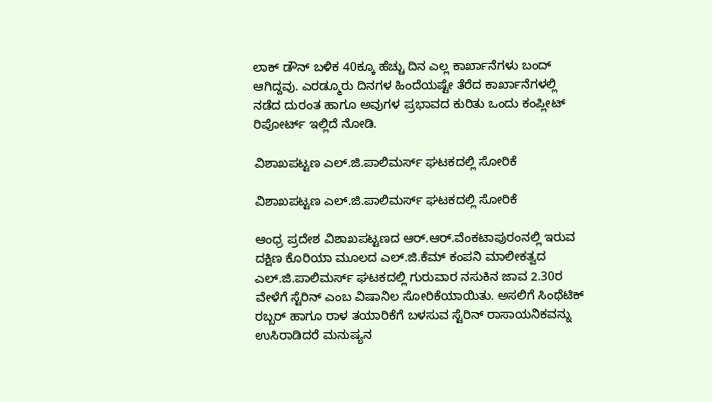ಲಾಕ್ ಡೌನ್ ಬಳಿಕ 40ಕ್ಕೂ ಹೆಚ್ಚು ದಿನ ಎಲ್ಲ ಕಾರ್ಖಾನೆಗಳು ಬಂದ್ ಆಗಿದ್ದವು. ಎರಡ್ಮೂರು ದಿನಗಳ ಹಿಂದೆಯಷ್ಟೇ ತೆರೆದ ಕಾರ್ಖಾನೆಗಳಲ್ಲಿ ನಡೆದ ದುರಂತ ಹಾಗೂ ಅವುಗಳ ಪ್ರಭಾವದ ಕುರಿತು ಒಂದು ಕಂಪ್ಲೀಟ್ ರಿಪೋರ್ಟ್ ಇಲ್ಲಿದೆ ನೋಡಿ.

ವಿಶಾಖಪಟ್ಟಣ ಎಲ್.ಜಿ.ಪಾಲಿಮರ್ಸ್ ಘಟಕದಲ್ಲಿ ಸೋರಿಕೆ

ವಿಶಾಖಪಟ್ಟಣ ಎಲ್.ಜಿ.ಪಾಲಿಮರ್ಸ್ ಘಟಕದಲ್ಲಿ ಸೋರಿಕೆ

ಆಂಧ್ರ ಪ್ರದೇಶ ವಿಶಾಖಪಟ್ಟಣದ ಆರ್.ಆರ್.ವೆಂಕಟಾಪುರಂನಲ್ಲಿ ಇರುವ ದಕ್ಷಿಣ ಕೊರಿಯಾ ಮೂಲದ ಎಲ್.ಜಿ.ಕೆಮ್ ಕಂಪನಿ ಮಾಲೀಕತ್ವದ ಎಲ್.ಜಿ.ಪಾಲಿಮರ್ಸ್ ಘಟಕದಲ್ಲಿ ಗುರುವಾರ ನಸುಕಿನ ಜಾವ 2.30ರ ವೇಳೆಗೆ ಸ್ಟೆರಿನ್ ಎಂಬ ವಿಷಾನಿಲ ಸೋರಿಕೆಯಾಯಿತು. ಅಸಲಿಗೆ ಸಿಂಥೆಟಿಕ್ ರಬ್ಬರ್ ಹಾಗೂ ರಾಳ ತಯಾರಿಕೆಗೆ ಬಳಸುವ ಸ್ಟೆರಿನ್ ರಾಸಾಯನಿಕವನ್ನು ಉಸಿರಾಡಿದರೆ ಮನುಷ್ಯನ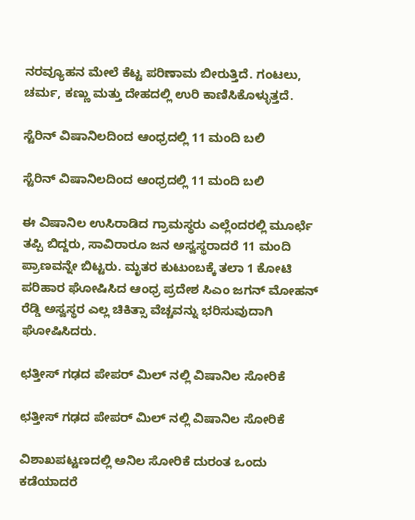ನರವ್ಯೂಹನ ಮೇಲೆ ಕೆಟ್ಟ ಪರಿಣಾಮ ಬೀರುತ್ತಿದೆ. ಗಂಟಲು, ಚರ್ಮ, ಕಣ್ಣು ಮತ್ತು ದೇಹದಲ್ಲಿ ಉರಿ ಕಾಣಿಸಿಕೊಳ್ಳುತ್ತದೆ.

ಸ್ಟೆರಿನ್ ವಿಷಾನಿಲದಿಂದ ಆಂಧ್ರದಲ್ಲಿ 11 ಮಂದಿ ಬಲಿ

ಸ್ಟೆರಿನ್ ವಿಷಾನಿಲದಿಂದ ಆಂಧ್ರದಲ್ಲಿ 11 ಮಂದಿ ಬಲಿ

ಈ ವಿಷಾನಿಲ ಉಸಿರಾಡಿದ ಗ್ರಾಮಸ್ಥರು ಎಲ್ಲೆಂದರಲ್ಲಿ ಮೂರ್ಛೆ ತಪ್ಪಿ ಬಿದ್ದರು, ಸಾವಿರಾರೂ ಜನ ಅಸ್ವಸ್ಥರಾದರೆ 11 ಮಂದಿ ಪ್ರಾಣವನ್ನೇ ಬಿಟ್ಟರು. ಮೃತರ ಕುಟುಂಬಕ್ಕೆ ತಲಾ 1 ಕೋಟಿ ಪರಿಹಾರ ಘೋಷಿಸಿದ ಆಂಧ್ರ ಪ್ರದೇಶ ಸಿಎಂ ಜಗನ್ ಮೋಹನ್ ರೆಡ್ಡಿ ಅಸ್ವಸ್ಥರ ಎಲ್ಲ ಚಿಕಿತ್ಸಾ ವೆಚ್ಚವನ್ನು ಭರಿಸುವುದಾಗಿ ಘೋಷಿಸಿದರು.

ಛತ್ತೀಸ್ ಗಢದ ಪೇಪರ್ ಮಿಲ್ ನಲ್ಲಿ ವಿಷಾನಿಲ ಸೋರಿಕೆ

ಛತ್ತೀಸ್ ಗಢದ ಪೇಪರ್ ಮಿಲ್ ನಲ್ಲಿ ವಿಷಾನಿಲ ಸೋರಿಕೆ

ವಿಶಾಖಪಟ್ಟಣದಲ್ಲಿ ಅನಿಲ ಸೋರಿಕೆ ದುರಂತ ಒಂದು ಕಡೆಯಾದರೆ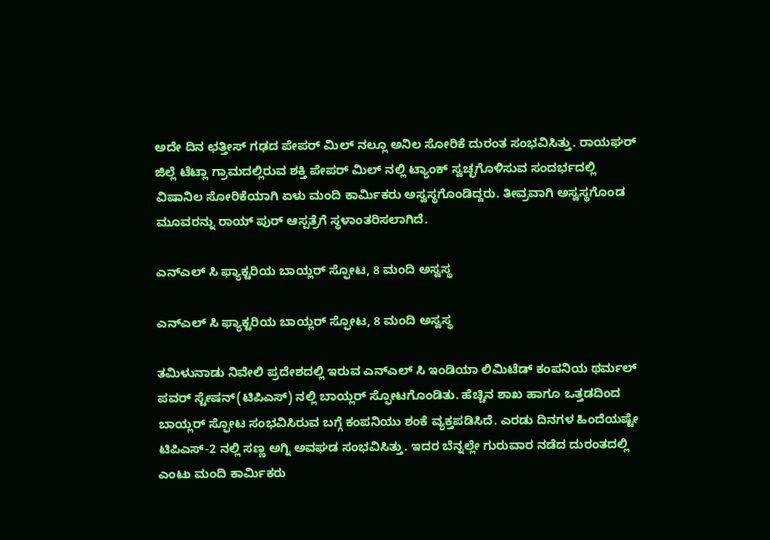ಅದೇ ದಿನ ಛತ್ತೀಸ್ ಗಢದ ಪೇಪರ್ ಮಿಲ್ ನಲ್ಲೂ ಅನಿಲ ಸೋರಿಕೆ ದುರಂತ ಸಂಭವಿಸಿತ್ತು. ರಾಯಘರ್ ಜಿಲ್ಲೆ ಟೆಟ್ಲಾ ಗ್ರಾಮದಲ್ಲಿರುವ ಶಕ್ತಿ ಪೇಪರ್ ಮಿಲ್ ನಲ್ಲಿ ಟ್ಯಾಂಕ್ ಸ್ವಚ್ಛಗೊಳಿಸುವ ಸಂದರ್ಭದಲ್ಲಿ ವಿಷಾನಿಲ ಸೋರಿಕೆಯಾಗಿ ಏಳು ಮಂದಿ ಕಾರ್ಮಿಕರು ಅಸ್ವಸ್ಥಗೊಂಡಿದ್ದರು. ತೀವ್ರವಾಗಿ ಅಸ್ವಸ್ಥಗೊಂಡ ಮೂವರನ್ನು ರಾಯ್ ಪುರ್ ಆಸ್ಪತ್ರೆಗೆ ಸ್ಥಳಾಂತರಿಸಲಾಗಿದೆ.

ಎನ್ಎಲ್ ಸಿ ಫ್ಯಾಕ್ಟರಿಯ ಬಾಯ್ಲರ್ ಸ್ಫೋಟ, 8 ಮಂದಿ ಅಸ್ವಸ್ಥ

ಎನ್ಎಲ್ ಸಿ ಫ್ಯಾಕ್ಟರಿಯ ಬಾಯ್ಲರ್ ಸ್ಫೋಟ, 8 ಮಂದಿ ಅಸ್ವಸ್ಥ

ತಮಿಳುನಾಡು ನಿವೇಲಿ ಪ್ರದೇಶದಲ್ಲಿ ಇರುವ ಎನ್ಎಲ್ ಸಿ ಇಂಡಿಯಾ ಲಿಮಿಟೆಡ್ ಕಂಪನಿಯ ಥರ್ಮಲ್ ಪವರ್ ಸ್ಟೇಷನ್(ಟಿಪಿಎಸ್) ನಲ್ಲಿ ಬಾಯ್ಲರ್ ಸ್ಫೋಟಗೊಂಡಿತು. ಹೆಚ್ಚಿನ ಶಾಖ ಹಾಗೂ ಒತ್ತಡದಿಂದ ಬಾಯ್ಲರ್ ಸ್ಫೋಟ ಸಂಭವಿಸಿರುವ ಬಗ್ಗೆ ಕಂಪನಿಯು ಶಂಕೆ ವ್ಯಕ್ತಪಡಿಸಿದೆ. ಎರಡು ದಿನಗಳ ಹಿಂದೆಯಷ್ಟೇ ಟಿಪಿಎಸ್-2 ನಲ್ಲಿ ಸಣ್ಣ ಅಗ್ನಿ ಅವಘಡ ಸಂಭವಿಸಿತ್ತು. ಇದರ ಬೆನ್ನಲ್ಲೇ ಗುರುವಾರ ನಡೆದ ದುರಂತದಲ್ಲಿ ಎಂಟು ಮಂದಿ ಕಾರ್ಮಿಕರು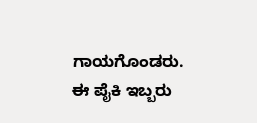ಗಾಯಗೊಂಡರು. ಈ ಪೈಕಿ ಇಬ್ಬರು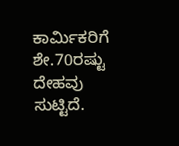ಕಾರ್ಮಿಕರಿಗೆ ಶೇ.70ರಷ್ಟು ದೇಹವು ಸುಟ್ಟಿದೆ.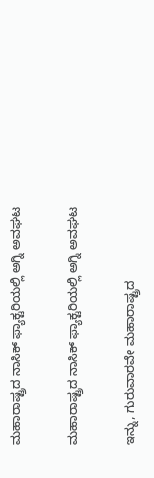ಮಹಾರಾಷ್ಟ್ರದ ನಾಸಿಕ್ ಫ್ಯಾಕ್ಟರಿಯಲ್ಲಿ ಅಗ್ನಿ ಅವಘಟ

ಮಹಾರಾಷ್ಟ್ರದ ನಾಸಿಕ್ ಫ್ಯಾಕ್ಟರಿಯಲ್ಲಿ ಅಗ್ನಿ ಅವಘಟ

ಇನ್ನು, ಗುರುವಾರವೇ ಮಹಾರಾಷ್ಟ್ರದ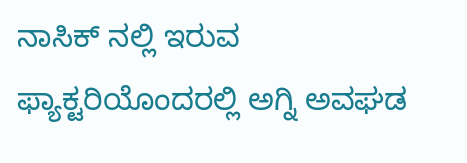ನಾಸಿಕ್ ನಲ್ಲಿ ಇರುವ ಫ್ಯಾಕ್ಟರಿಯೊಂದರಲ್ಲಿ ಅಗ್ನಿ ಅವಘಡ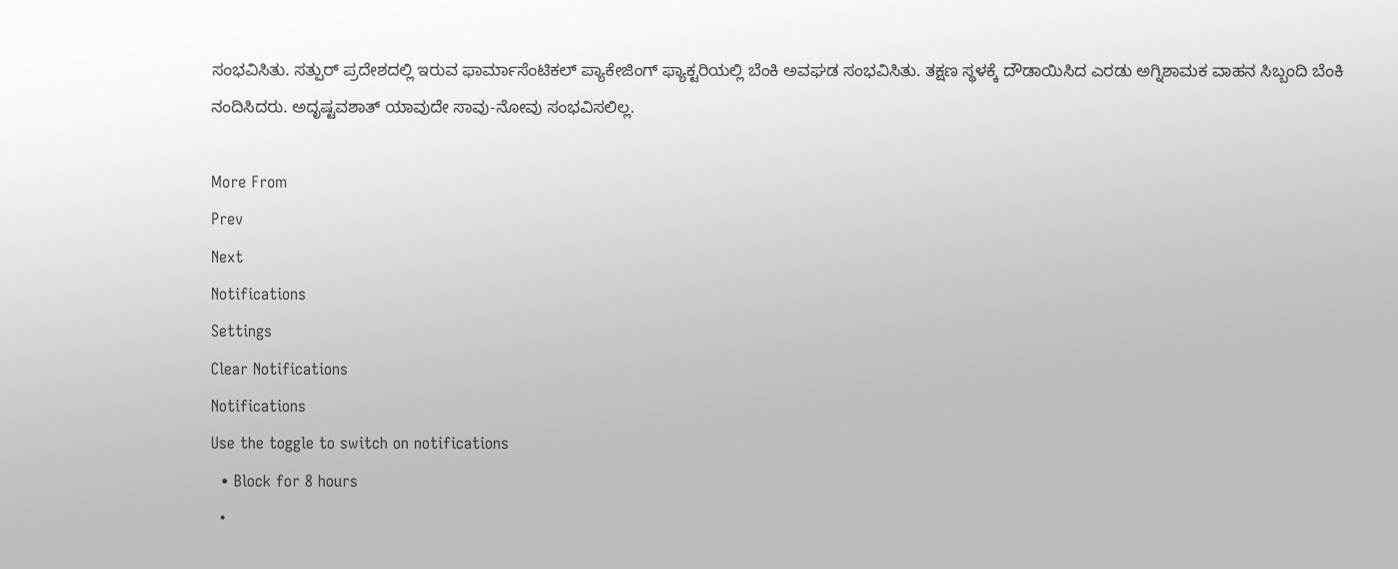ಸಂಭವಿಸಿತು. ಸತ್ಪುರ್ ಪ್ರದೇಶದಲ್ಲಿ ಇರುವ ಫಾರ್ಮಾಸೆಂಟಿಕಲ್ ಪ್ಯಾಕೇಜಿಂಗ್ ಫ್ಯಾಕ್ಟರಿಯಲ್ಲಿ ಬೆಂಕಿ ಅವಘಡ ಸಂಭವಿಸಿತು. ತಕ್ಷಣ ಸ್ಥಳಕ್ಕೆ ದೌಡಾಯಿಸಿದ ಎರಡು ಅಗ್ನಿಶಾಮಕ ವಾಹನ ಸಿಬ್ಬಂದಿ ಬೆಂಕಿ ನಂದಿಸಿದರು. ಅದೃಷ್ಟವಶಾತ್ ಯಾವುದೇ ಸಾವು-ನೋವು ಸಂಭವಿಸಲಿಲ್ಲ.

More From
Prev
Next
Notifications
Settings
Clear Notifications
Notifications
Use the toggle to switch on notifications
  • Block for 8 hours
  •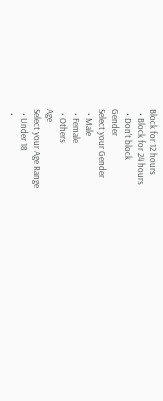Block for 12 hours
  • Block for 24 hours
  • Don't block
Gender
Select your Gender
  • Male
  • Female
  • Others
Age
Select your Age Range
  • Under 18
  •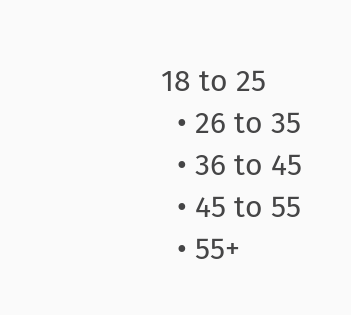18 to 25
  • 26 to 35
  • 36 to 45
  • 45 to 55
  • 55+